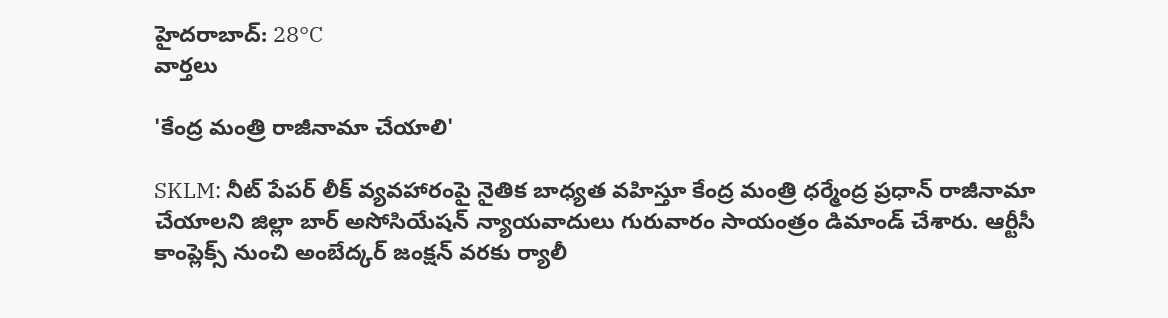హైదరాబాద్: 28°C
వార్తలు

'కేంద్ర మంత్రి రాజీనామా చేయాలి'

SKLM: నీట్ పేపర్ లీక్ వ్యవహారంపై నైతిక బాధ్యత వహిస్తూ కేంద్ర మంత్రి ధర్మేంద్ర ప్రధాన్ రాజీనామా చేయాలని జిల్లా బార్ అసోసియేషన్ న్యాయవాదులు గురువారం సాయంత్రం డిమాండ్ చేశారు. ఆర్టీసీ కాంప్లెక్స్ నుంచి అంబేద్కర్ జంక్షన్ వరకు ర్యాలీ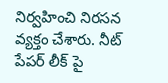నిర్వహించి నిరసన వ్యక్తం చేశారు. నీట్ పేపర్ లీక్‌ పై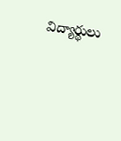విద్యార్థులు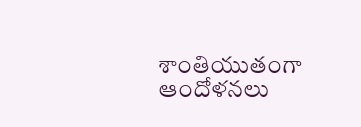శాంతియుతంగా ఆందోళనలు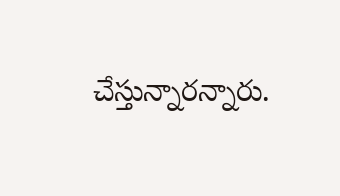చేస్తున్నారన్నారు.